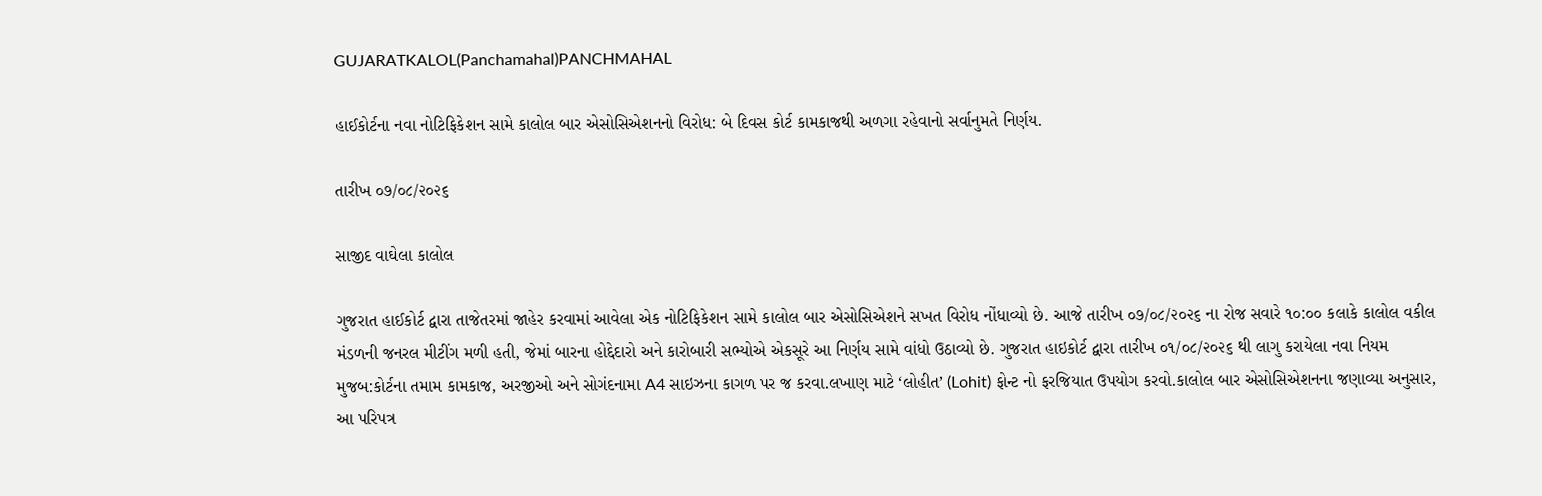GUJARATKALOL(Panchamahal)PANCHMAHAL

હાઈકોર્ટના નવા નોટિફિકેશન સામે કાલોલ બાર એસોસિએશનનો વિરોધ: બે દિવસ કોર્ટ કામકાજથી અળગા રહેવાનો સર્વાનુમતે નિર્ણય.

તારીખ ૦૭/૦૮/૨૦૨૬

સાજીદ વાઘેલા કાલોલ

ગુજરાત હાઈકોર્ટ દ્વારા તાજેતરમાં જાહેર કરવામાં આવેલા એક નોટિફિકેશન સામે કાલોલ બાર એસોસિએશને સખત વિરોધ નોંધાવ્યો છે. આજે તારીખ ૦૭/૦૮/૨૦૨૬ ના રોજ સવારે ૧૦:૦૦ કલાકે કાલોલ વકીલ મંડળની જનરલ મીટીંગ મળી હતી, જેમાં બારના હોદ્દેદારો અને કારોબારી સભ્યોએ એકસૂરે આ નિર્ણય સામે વાંધો ઉઠાવ્યો છે. ગુજરાત હાઇકોર્ટ દ્વારા તારીખ ૦૧/૦૮/૨૦૨૬ થી લાગુ કરાયેલા નવા નિયમ મુજબ:કોર્ટના તમામ કામકાજ, અરજીઓ અને સોગંદનામા A4 સાઇઝના કાગળ પર જ કરવા.લખાણ માટે ‘લોહીત’ (Lohit) ફોન્ટ નો ફરજિયાત ઉપયોગ કરવો.કાલોલ બાર એસોસિએશનના જણાવ્યા અનુસાર, આ પરિપત્ર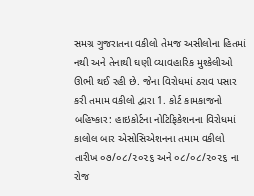સમગ્ર ગુજરાતના વકીલો તેમજ અસીલોના હિતમાં નથી અને તેનાથી ઘણી વ્યાવહારિક મુશ્કેલીઓ ઊભી થઈ રહી છે. જેના વિરોધમાં ઠરાવ પસાર કરી તમામ વકીલો દ્વારા 1. કોર્ટ કામકાજનો બહિષ્કાર: હાઇકોર્ટના નોટિફિકેશનના વિરોધમાં કાલોલ બાર એસોસિએશનના તમામ વકીલો તારીખ ૦૭/૦૮/૨૦૨૬ અને ૦૮/૦૮/૨૦૨૬ ના રોજ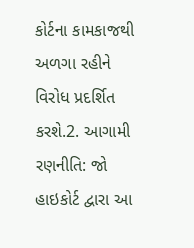કોર્ટના કામકાજથી અળગા રહીને વિરોધ પ્રદર્શિત કરશે.2. આગામી રણનીતિ: જો હાઇકોર્ટ દ્વારા આ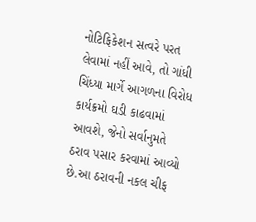નોટિફિકેશન સત્વરે પરત લેવામાં નહીં આવે, તો ગાંધી ચિંધ્યા માર્ગે આગળના વિરોધ કાર્યક્રમો ઘડી કાઢવામાં આવશે, જેનો સર્વાનુમતે ઠરાવ પસાર કરવામાં આવ્યો છે.આ ઠરાવની નકલ ચીફ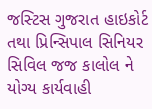જસ્ટિસ ગુજરાત હાઇકોર્ટ તથા પ્રિન્સિપાલ સિનિયર સિવિલ જજ કાલોલ ને યોગ્ય કાર્યવાહી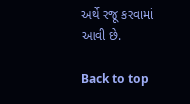અર્થે રજૂ કરવામાં આવી છે.

Back to top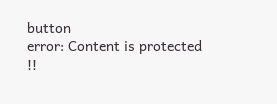button
error: Content is protected !!